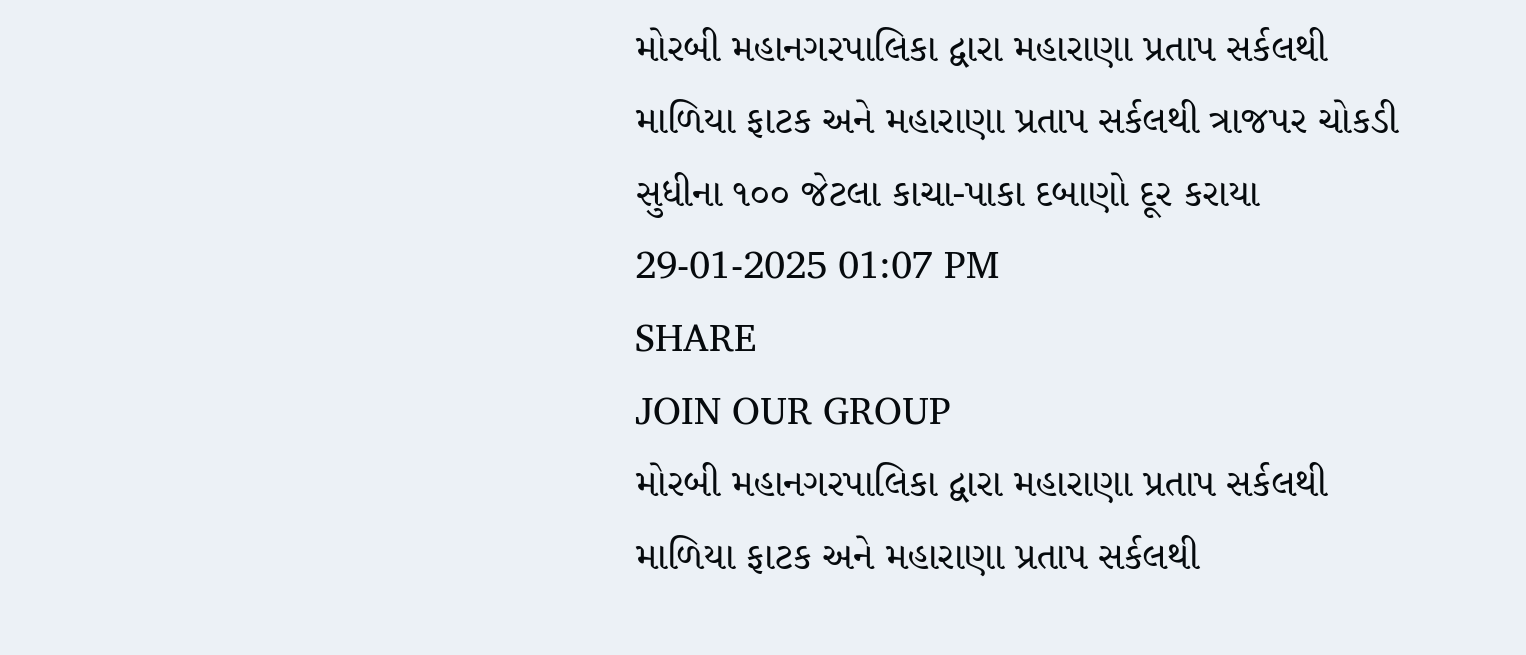મોરબી મહાનગરપાલિકા દ્વારા મહારાણા પ્રતાપ સર્કલથી માળિયા ફાટક અને મહારાણા પ્રતાપ સર્કલથી ત્રાજપર ચોકડી સુધીના ૧૦૦ જેટલા કાચા-પાકા દબાણો દૂર કરાયા
29-01-2025 01:07 PM
SHARE
JOIN OUR GROUP
મોરબી મહાનગરપાલિકા દ્વારા મહારાણા પ્રતાપ સર્કલથી માળિયા ફાટક અને મહારાણા પ્રતાપ સર્કલથી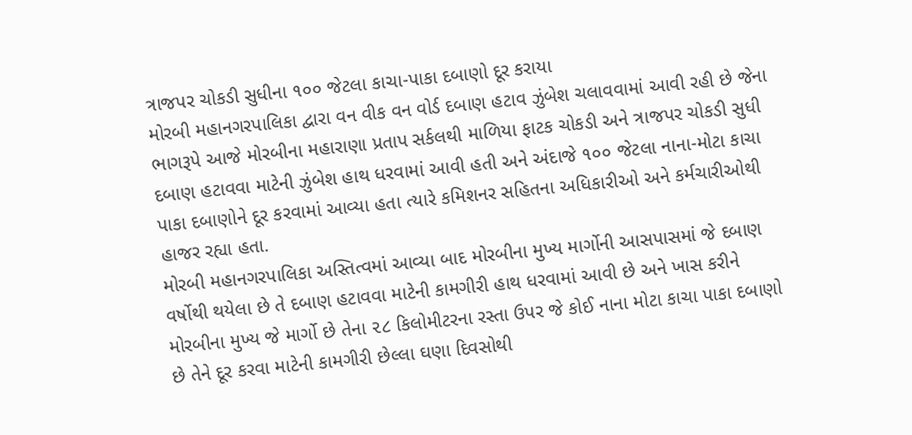ત્રાજપર ચોકડી સુધીના ૧૦૦ જેટલા કાચા-પાકા દબાણો દૂર કરાયા
મોરબી મહાનગરપાલિકા દ્વારા વન વીક વન વોર્ડ દબાણ હટાવ ઝુંબેશ ચલાવવામાં આવી રહી છે જેના ભાગરૂપે આજે મોરબીના મહારાણા પ્રતાપ સર્કલથી માળિયા ફાટક ચોકડી અને ત્રાજપર ચોકડી સુધી દબાણ હટાવવા માટેની ઝુંબેશ હાથ ધરવામાં આવી હતી અને અંદાજે ૧૦૦ જેટલા નાના-મોટા કાચા પાકા દબાણોને દૂર કરવામાં આવ્યા હતા ત્યારે કમિશનર સહિતના અધિકારીઓ અને કર્મચારીઓથી હાજર રહ્યા હતા.
મોરબી મહાનગરપાલિકા અસ્તિત્વમાં આવ્યા બાદ મોરબીના મુખ્ય માર્ગોની આસપાસમાં જે દબાણ વર્ષોથી થયેલા છે તે દબાણ હટાવવા માટેની કામગીરી હાથ ધરવામાં આવી છે અને ખાસ કરીને મોરબીના મુખ્ય જે માર્ગો છે તેના ૨૮ કિલોમીટરના રસ્તા ઉપર જે કોઈ નાના મોટા કાચા પાકા દબાણો છે તેને દૂર કરવા માટેની કામગીરી છેલ્લા ઘણા દિવસોથી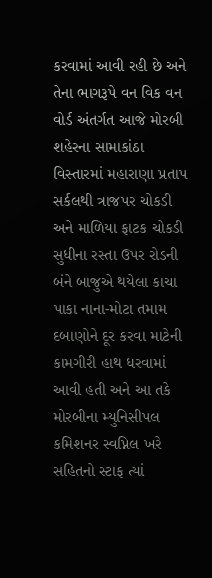કરવામાં આવી રહી છે અને તેના ભાગરૂપે વન વિક વન વોર્ડ અંતર્ગત આજે મોરબી શહેરના સામાકાંઠા વિસ્તારમાં મહારાણા પ્રતાપ સર્કલથી ત્રાજપર ચોકડી અને માળિયા ફાટક ચોકડી સુધીના રસ્તા ઉપર રોડની બંને બાજુએ થયેલા કાચા પાકા નાના-મોટા તમામ દબાણોને દૂર કરવા માટેની કામગીરી હાથ ધરવામાં આવી હતી અને આ તકે મોરબીના મ્યુનિસીપલ કમિશનર સ્વપ્નિલ ખરે સહિતનો સ્ટાફ ત્યાં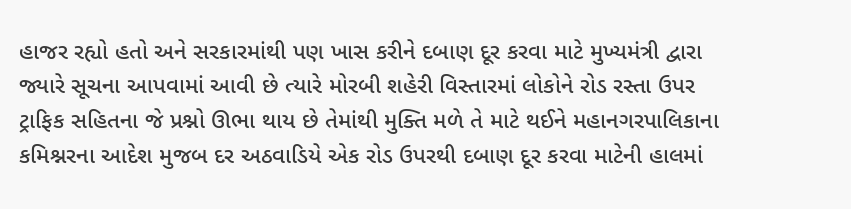હાજર રહ્યો હતો અને સરકારમાંથી પણ ખાસ કરીને દબાણ દૂર કરવા માટે મુખ્યમંત્રી દ્વારા જ્યારે સૂચના આપવામાં આવી છે ત્યારે મોરબી શહેરી વિસ્તારમાં લોકોને રોડ રસ્તા ઉપર ટ્રાફિક સહિતના જે પ્રશ્નો ઊભા થાય છે તેમાંથી મુક્તિ મળે તે માટે થઈને મહાનગરપાલિકાના કમિશ્નરના આદેશ મુજબ દર અઠવાડિયે એક રોડ ઉપરથી દબાણ દૂર કરવા માટેની હાલમાં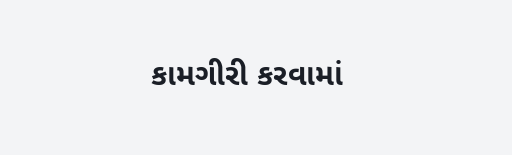કામગીરી કરવામાં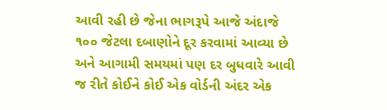આવી રહી છે જેના ભાગરૂપે આજે અંદાજે ૧૦૦ જેટલા દબાણોને દૂર કરવામાં આવ્યા છે અને આગામી સમયમાં પણ દર બુધવારે આવી જ રીતે કોઈને કોઈ એક વોર્ડની અંદર એક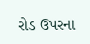રોડ ઉપરના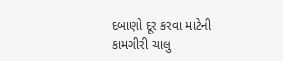દબાણો દૂર કરવા માટેની કામગીરી ચાલુ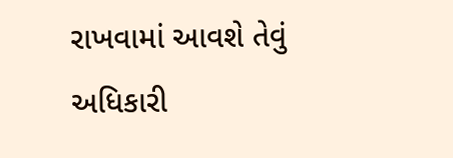રાખવામાં આવશે તેવું અધિકારી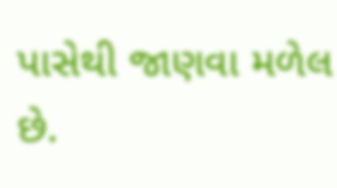પાસેથી જાણવા મળેલ છે.